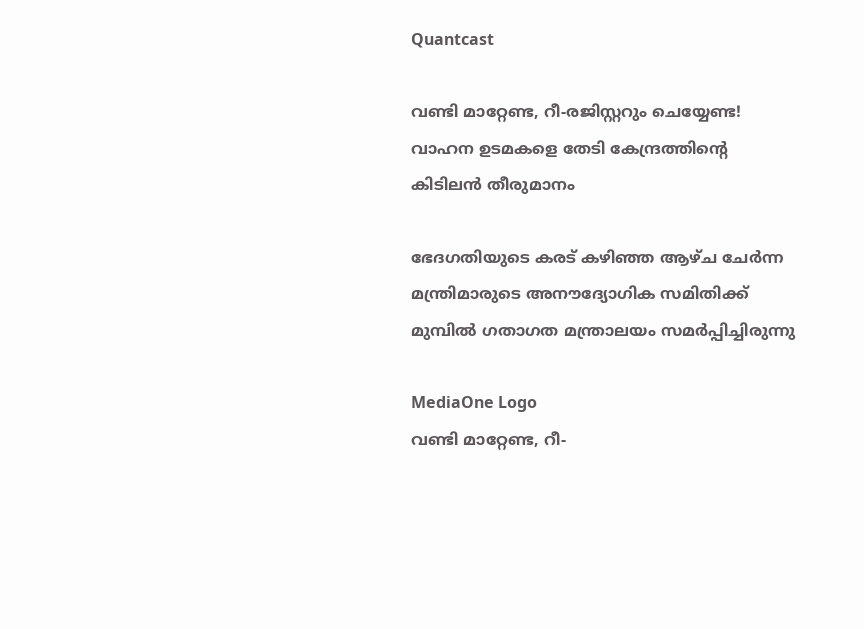Quantcast

വണ്ടി മാറ്റേണ്ട, റീ-രജിസ്റ്ററും ചെയ്യേണ്ട! വാഹന ഉടമകളെ തേടി കേന്ദ്രത്തിന്റെ കിടിലൻ തീരുമാനം

ഭേദഗതിയുടെ കരട് കഴിഞ്ഞ ആഴ്ച ചേർന്ന മന്ത്രിമാരുടെ അനൗദ്യോഗിക സമിതിക്ക് മുമ്പിൽ ഗതാഗത മന്ത്രാലയം സമർപ്പിച്ചിരുന്നു

MediaOne Logo
വണ്ടി മാറ്റേണ്ട, റീ-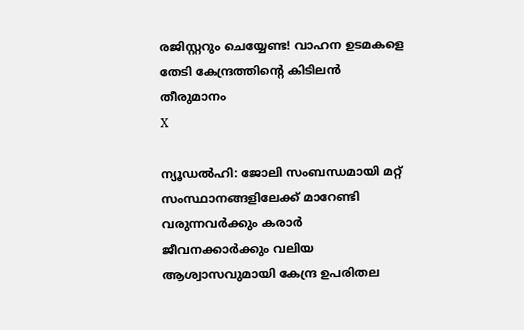രജിസ്റ്ററും ചെയ്യേണ്ട! വാഹന ഉടമകളെ തേടി കേന്ദ്രത്തിന്റെ കിടിലൻ തീരുമാനം
X

ന്യൂഡൽഹി: ജോലി സംബന്ധമായി മറ്റ് സംസ്ഥാനങ്ങളിലേക്ക് മാറേണ്ടി വരുന്നവർക്കും കരാർ ജീവനക്കാർക്കും വലിയ ആശ്വാസവുമായി കേന്ദ്ര ഉപരിതല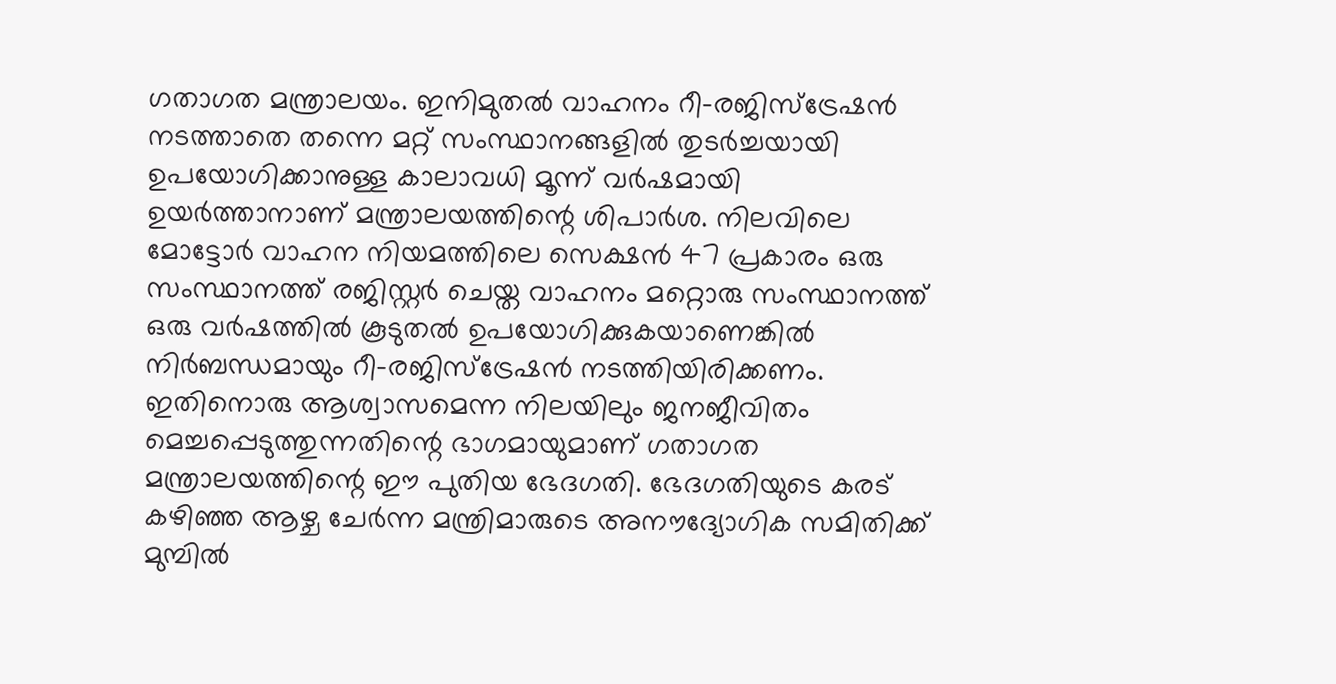ഗതാഗത മന്ത്രാലയം. ഇനിമുതൽ വാഹനം റീ-രജിസ്ട്രേഷൻ നടത്താതെ തന്നെ മറ്റ് സംസ്ഥാനങ്ങളിൽ തുടർച്ചയായി ഉപയോഗിക്കാനുള്ള കാലാവധി മൂന്ന് വർഷമായി ഉയർത്താനാണ് മന്ത്രാലയത്തിന്റെ ശിപാർശ. നിലവിലെ മോട്ടോർ വാഹന നിയമത്തിലെ സെക്ഷൻ 47 പ്രകാരം ഒരു സംസ്ഥാനത്ത് രജിസ്റ്റർ ചെയ്ത വാഹനം മറ്റൊരു സംസ്ഥാനത്ത് ഒരു വർഷത്തിൽ കൂടുതൽ ഉപയോഗിക്കുകയാണെങ്കിൽ നിർബന്ധമായും റീ-രജിസ്ട്രേഷൻ നടത്തിയിരിക്കണം. ഇതിനൊരു ആശ്വാസമെന്ന നിലയിലും ജനജീവിതം മെച്ചപ്പെടുത്തുന്നതിന്റെ ഭാഗമായുമാണ് ഗതാഗത മന്ത്രാലയത്തിന്റെ ഈ പുതിയ ഭേദഗതി. ഭേദഗതിയുടെ കരട് കഴിഞ്ഞ ആഴ്ച ചേർന്ന മന്ത്രിമാരുടെ അനൗദ്യോഗിക സമിതിക്ക് മുമ്പിൽ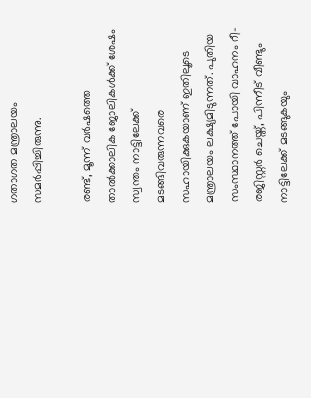ഗതാഗത മന്ത്രാലയം സമർപ്പിച്ചിരുന്നു.

രണ്ട്, മൂന്ന് വർഷത്തെ താൽക്കാലിക ജോലികൾക്ക് ശേഷം സ്വന്തം നാട്ടിലേക്ക് മടങ്ങിവരുന്നവരെ സഹായിക്കുകയാണ് ഇതിലൂടെ മന്ത്രാലയം ലക്ഷ്യമിടുന്നത്. പുതിയ സംസ്ഥാനത്ത് പോയി വാഹനം റീ-രജിസ്റ്റർ ചെയ്ത്, പിന്നീട് വീണ്ടും നാട്ടിലേക്ക് മടങ്ങുകയും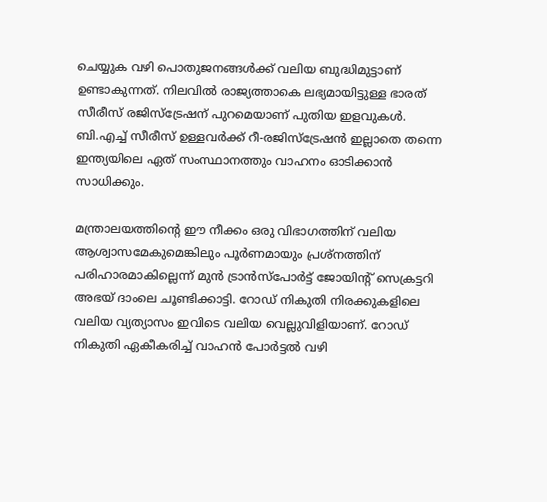ചെയ്യുക വഴി പൊതുജനങ്ങൾക്ക് വലിയ ബുദ്ധിമുട്ടാണ് ഉണ്ടാകുന്നത്. നിലവിൽ രാജ്യത്താകെ ലഭ്യമായിട്ടുള്ള ഭാരത് സീരീസ് രജിസ്ട്രേഷന് പുറമെയാണ് പുതിയ ഇളവുകൾ. ബി.എച്ച് സീരീസ് ഉള്ളവർക്ക് റീ-രജിസ്ട്രേഷൻ ഇല്ലാതെ തന്നെ ഇന്ത്യയിലെ ഏത് സംസ്ഥാനത്തും വാഹനം ഓടിക്കാൻ സാധിക്കും.

മന്ത്രാലയത്തിന്റെ ഈ നീക്കം ഒരു വിഭാഗത്തിന് വലിയ ആശ്വാസമേകുമെങ്കിലും പൂർണമായും പ്രശ്നത്തിന് പരിഹാരമാകില്ലെന്ന് മുൻ ട്രാൻസ്പോർട്ട് ജോയിന്റ് സെക്രട്ടറി അഭയ് ദാംലെ ചൂണ്ടിക്കാട്ടി. റോഡ് നികുതി നിരക്കുകളിലെ വലിയ വ്യത്യാസം ഇവിടെ വലിയ വെല്ലുവിളിയാണ്. റോഡ് നികുതി ഏകീകരിച്ച് വാഹൻ പോർട്ടൽ വഴി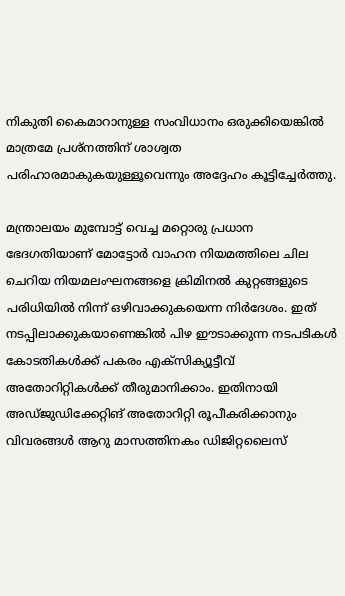നികുതി കൈമാറാനുള്ള സംവിധാനം ഒരുക്കിയെങ്കിൽ മാത്രമേ പ്രശ്നത്തിന് ശാശ്വത പരിഹാരമാകുകയുള്ളൂവെന്നും അദ്ദേഹം കൂട്ടിച്ചേർത്തു.

മന്ത്രാലയം മുമ്പോട്ട് വെച്ച മറ്റൊരു പ്രധാന ഭേദഗതിയാണ് മോട്ടോർ വാഹന നിയമത്തിലെ ചില ചെറിയ നിയമലംഘനങ്ങളെ ക്രിമിനൽ കുറ്റങ്ങളുടെ പരിധിയിൽ നിന്ന് ഒഴിവാക്കുകയെന്ന നിർദേശം. ഇത് നടപ്പിലാക്കുകയാണെങ്കിൽ പിഴ ഈടാക്കുന്ന നടപടികൾ കോടതികൾക്ക് പകരം എക്സിക്യൂട്ടീവ് അതോറിറ്റികൾക്ക് തീരുമാനിക്കാം. ഇതിനായി അഡ്ജുഡിക്കേറ്റിങ് അതോറിറ്റി രൂപീകരിക്കാനും വിവരങ്ങൾ ആറു മാസത്തിനകം ഡിജിറ്റലൈസ്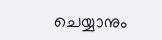ചെയ്യാനും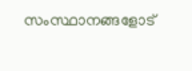സംസ്ഥാനങ്ങളോട്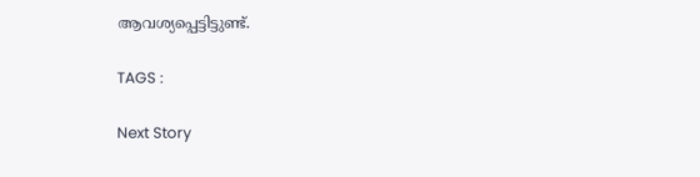ആവശ്യപ്പെട്ടിട്ടുണ്ട്.

TAGS :

Next Story